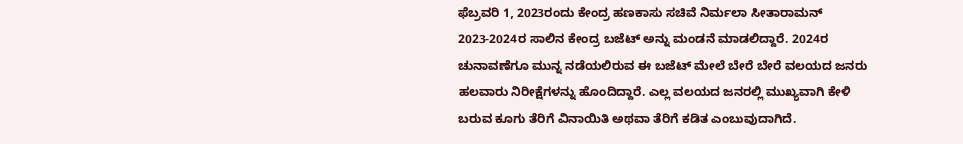ಫೆಬ್ರವರಿ 1, 2023ರಂದು ಕೇಂದ್ರ ಹಣಕಾಸು ಸಚಿವೆ ನಿರ್ಮಲಾ ಸೀತಾರಾಮನ್ 2023-2024ರ ಸಾಲಿನ ಕೇಂದ್ರ ಬಜೆಟ್ ಅನ್ನು ಮಂಡನೆ ಮಾಡಲಿದ್ದಾರೆ. 2024ರ ಚುನಾವಣೆಗೂ ಮುನ್ನ ನಡೆಯಲಿರುವ ಈ ಬಜೆಟ್ ಮೇಲೆ ಬೇರೆ ಬೇರೆ ವಲಯದ ಜನರು ಹಲವಾರು ನಿರೀಕ್ಷೆಗಳನ್ನು ಹೊಂದಿದ್ದಾರೆ. ಎಲ್ಲ ವಲಯದ ಜನರಲ್ಲಿ ಮುಖ್ಯವಾಗಿ ಕೇಳಿ ಬರುವ ಕೂಗು ತೆರಿಗೆ ವಿನಾಯಿತಿ ಅಥವಾ ತೆರಿಗೆ ಕಡಿತ ಎಂಬುವುದಾಗಿದೆ.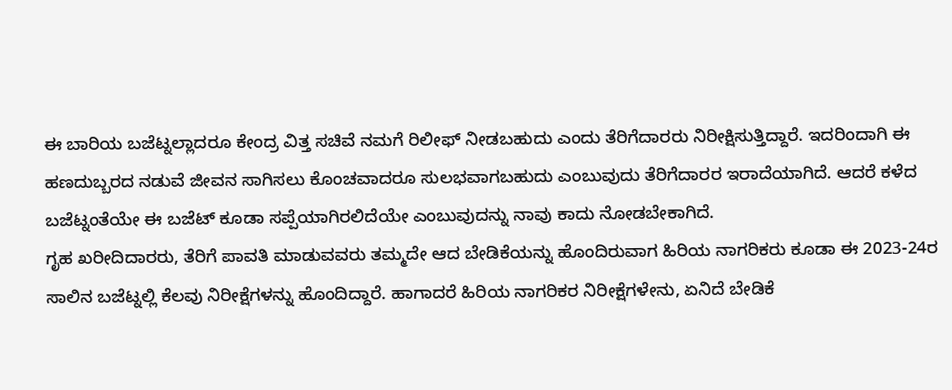ಈ ಬಾರಿಯ ಬಜೆಟ್ನಲ್ಲಾದರೂ ಕೇಂದ್ರ ವಿತ್ತ ಸಚಿವೆ ನಮಗೆ ರಿಲೀಫ್ ನೀಡಬಹುದು ಎಂದು ತೆರಿಗೆದಾರರು ನಿರೀಕ್ಷಿಸುತ್ತಿದ್ದಾರೆ. ಇದರಿಂದಾಗಿ ಈ ಹಣದುಬ್ಬರದ ನಡುವೆ ಜೀವನ ಸಾಗಿಸಲು ಕೊಂಚವಾದರೂ ಸುಲಭವಾಗಬಹುದು ಎಂಬುವುದು ತೆರಿಗೆದಾರರ ಇರಾದೆಯಾಗಿದೆ. ಆದರೆ ಕಳೆದ ಬಜೆಟ್ನಂತೆಯೇ ಈ ಬಜೆಟ್ ಕೂಡಾ ಸಪ್ಪೆಯಾಗಿರಲಿದೆಯೇ ಎಂಬುವುದನ್ನು ನಾವು ಕಾದು ನೋಡಬೇಕಾಗಿದೆ.
ಗೃಹ ಖರೀದಿದಾರರು, ತೆರಿಗೆ ಪಾವತಿ ಮಾಡುವವರು ತಮ್ಮದೇ ಆದ ಬೇಡಿಕೆಯನ್ನು ಹೊಂದಿರುವಾಗ ಹಿರಿಯ ನಾಗರಿಕರು ಕೂಡಾ ಈ 2023-24ರ ಸಾಲಿನ ಬಜೆಟ್ನಲ್ಲಿ ಕೆಲವು ನಿರೀಕ್ಷೆಗಳನ್ನು ಹೊಂದಿದ್ದಾರೆ. ಹಾಗಾದರೆ ಹಿರಿಯ ನಾಗರಿಕರ ನಿರೀಕ್ಷೆಗಳೇನು, ಏನಿದೆ ಬೇಡಿಕೆ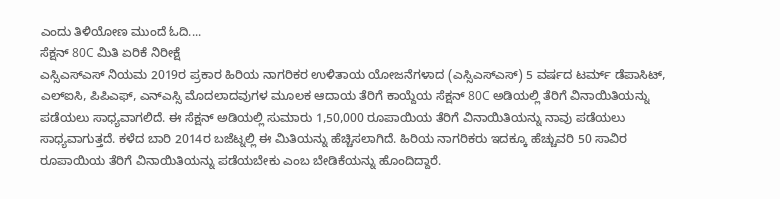ಎಂದು ತಿಳಿಯೋಣ ಮುಂದೆ ಓದಿ....
ಸೆಕ್ಷನ್ 80C ಮಿತಿ ಏರಿಕೆ ನಿರೀಕ್ಷೆ
ಎಸ್ಸಿಎಸ್ಎಸ್ ನಿಯಮ 2019ರ ಪ್ರಕಾರ ಹಿರಿಯ ನಾಗರಿಕರ ಉಳಿತಾಯ ಯೋಜನೆಗಳಾದ (ಎಸ್ಸಿಎಸ್ಎಸ್) 5 ವರ್ಷದ ಟರ್ಮ್ ಡೆಪಾಸಿಟ್, ಎಲ್ಐಸಿ, ಪಿಪಿಎಫ್, ಎನ್ಎಸ್ಸಿ ಮೊದಲಾದವುಗಳ ಮೂಲಕ ಆದಾಯ ತೆರಿಗೆ ಕಾಯ್ದೆಯ ಸೆಕ್ಷನ್ 80C ಅಡಿಯಲ್ಲಿ ತೆರಿಗೆ ವಿನಾಯಿತಿಯನ್ನು ಪಡೆಯಲು ಸಾಧ್ಯವಾಗಲಿದೆ. ಈ ಸೆಕ್ಷನ್ ಅಡಿಯಲ್ಲಿ ಸುಮಾರು 1,50,000 ರೂಪಾಯಿಯ ತೆರಿಗೆ ವಿನಾಯಿತಿಯನ್ನು ನಾವು ಪಡೆಯಲು ಸಾಧ್ಯವಾಗುತ್ತದೆ. ಕಳೆದ ಬಾರಿ 2014ರ ಬಜೆಟ್ನಲ್ಲಿ ಈ ಮಿತಿಯನ್ನು ಹೆಚ್ಚಿಸಲಾಗಿದೆ. ಹಿರಿಯ ನಾಗರಿಕರು ಇದಕ್ಕೂ ಹೆಚ್ಚುವರಿ 50 ಸಾವಿರ ರೂಪಾಯಿಯ ತೆರಿಗೆ ವಿನಾಯಿತಿಯನ್ನು ಪಡೆಯಬೇಕು ಎಂಬ ಬೇಡಿಕೆಯನ್ನು ಹೊಂದಿದ್ದಾರೆ.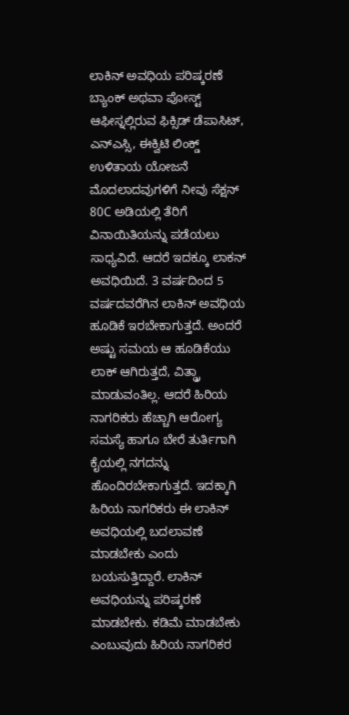ಲಾಕಿನ್ ಅವಧಿಯ ಪರಿಷ್ಕರಣೆ
ಬ್ಯಾಂಕ್ ಅಥವಾ ಪೋಸ್ಟ್ ಆಫೀಸ್ನಲ್ಲಿರುವ ಫಿಕ್ಸಿಡ್ ಡೆಪಾಸಿಟ್, ಎನ್ಎಸ್ಸಿ, ಈಕ್ವಿಟಿ ಲಿಂಕ್ಡ್ ಉಳಿತಾಯ ಯೋಜನೆ ಮೊದಲಾದವುಗಳಿಗೆ ನೀವು ಸೆಕ್ಷನ್ 80C ಅಡಿಯಲ್ಲಿ ತೆರಿಗೆ ವಿನಾಯಿತಿಯನ್ನು ಪಡೆಯಲು ಸಾಧ್ಯವಿದೆ. ಆದರೆ ಇದಕ್ಕೂ ಲಾಕನ್ ಅವಧಿಯಿದೆ. 3 ವರ್ಷದಿಂದ 5 ವರ್ಷದವರೆಗಿನ ಲಾಕಿನ್ ಅವಧಿಯ ಹೂಡಿಕೆ ಇರಬೇಕಾಗುತ್ತದೆ. ಅಂದರೆ ಅಷ್ಟು ಸಮಯ ಆ ಹೂಡಿಕೆಯು ಲಾಕ್ ಆಗಿರುತ್ತದೆ, ವಿತ್ಡ್ರಾ ಮಾಡುವಂತಿಲ್ಲ. ಆದರೆ ಹಿರಿಯ ನಾಗರಿಕರು ಹೆಚ್ಚಾಗಿ ಆರೋಗ್ಯ ಸಮಸ್ಯೆ ಹಾಗೂ ಬೇರೆ ತುರ್ತಿಗಾಗಿ ಕೈಯಲ್ಲಿ ನಗದನ್ನು ಹೊಂದಿರಬೇಕಾಗುತ್ತದೆ. ಇದಕ್ಕಾಗಿ ಹಿರಿಯ ನಾಗರಿಕರು ಈ ಲಾಕಿನ್ ಅವಧಿಯಲ್ಲಿ ಬದಲಾವಣೆ ಮಾಡಬೇಕು ಎಂದು ಬಯಸುತ್ತಿದ್ದಾರೆ. ಲಾಕಿನ್ ಅವಧಿಯನ್ನು ಪರಿಷ್ಕರಣೆ ಮಾಡಬೇಕು. ಕಡಿಮೆ ಮಾಡಬೇಕು ಎಂಬುವುದು ಹಿರಿಯ ನಾಗರಿಕರ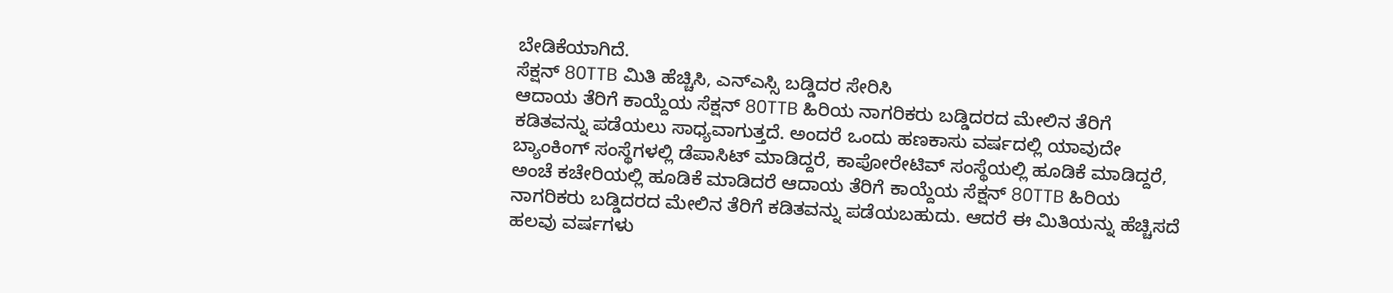ಬೇಡಿಕೆಯಾಗಿದೆ.
ಸೆಕ್ಷನ್ 80TTB ಮಿತಿ ಹೆಚ್ಚಿಸಿ, ಎನ್ಎಸ್ಸಿ ಬಡ್ಡಿದರ ಸೇರಿಸಿ
ಆದಾಯ ತೆರಿಗೆ ಕಾಯ್ದೆಯ ಸೆಕ್ಷನ್ 80TTB ಹಿರಿಯ ನಾಗರಿಕರು ಬಡ್ಡಿದರದ ಮೇಲಿನ ತೆರಿಗೆ ಕಡಿತವನ್ನು ಪಡೆಯಲು ಸಾಧ್ಯವಾಗುತ್ತದೆ. ಅಂದರೆ ಒಂದು ಹಣಕಾಸು ವರ್ಷದಲ್ಲಿ ಯಾವುದೇ ಬ್ಯಾಂಕಿಂಗ್ ಸಂಸ್ಥೆಗಳಲ್ಲಿ ಡೆಪಾಸಿಟ್ ಮಾಡಿದ್ದರೆ, ಕಾಪೋರೇಟಿವ್ ಸಂಸ್ಥೆಯಲ್ಲಿ ಹೂಡಿಕೆ ಮಾಡಿದ್ದರೆ, ಅಂಚೆ ಕಚೇರಿಯಲ್ಲಿ ಹೂಡಿಕೆ ಮಾಡಿದರೆ ಆದಾಯ ತೆರಿಗೆ ಕಾಯ್ದೆಯ ಸೆಕ್ಷನ್ 80TTB ಹಿರಿಯ ನಾಗರಿಕರು ಬಡ್ಡಿದರದ ಮೇಲಿನ ತೆರಿಗೆ ಕಡಿತವನ್ನು ಪಡೆಯಬಹುದು. ಆದರೆ ಈ ಮಿತಿಯನ್ನು ಹೆಚ್ಚಿಸದೆ ಹಲವು ವರ್ಷಗಳು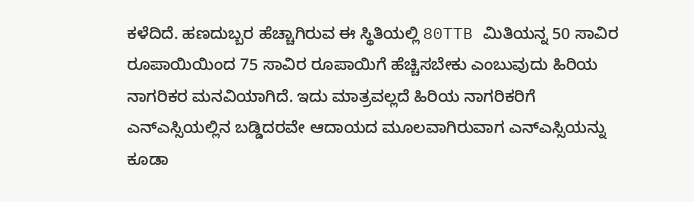ಕಳೆದಿದೆ. ಹಣದುಬ್ಬರ ಹೆಚ್ಚಾಗಿರುವ ಈ ಸ್ಥಿತಿಯಲ್ಲಿ 80TTB ಮಿತಿಯನ್ನ 50 ಸಾವಿರ ರೂಪಾಯಿಯಿಂದ 75 ಸಾವಿರ ರೂಪಾಯಿಗೆ ಹೆಚ್ಚಿಸಬೇಕು ಎಂಬುವುದು ಹಿರಿಯ ನಾಗರಿಕರ ಮನವಿಯಾಗಿದೆ. ಇದು ಮಾತ್ರವಲ್ಲದೆ ಹಿರಿಯ ನಾಗರಿಕರಿಗೆ ಎನ್ಎಸ್ಸಿಯಲ್ಲಿನ ಬಡ್ಡಿದರವೇ ಆದಾಯದ ಮೂಲವಾಗಿರುವಾಗ ಎನ್ಎಸ್ಸಿಯನ್ನು ಕೂಡಾ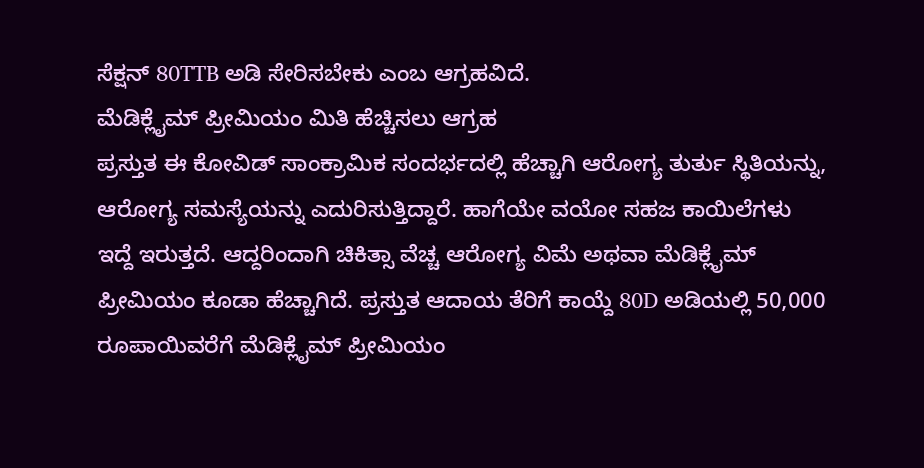ಸೆಕ್ಷನ್ 80TTB ಅಡಿ ಸೇರಿಸಬೇಕು ಎಂಬ ಆಗ್ರಹವಿದೆ.
ಮೆಡಿಕ್ಲೈಮ್ ಪ್ರೀಮಿಯಂ ಮಿತಿ ಹೆಚ್ಚಿಸಲು ಆಗ್ರಹ
ಪ್ರಸ್ತುತ ಈ ಕೋವಿಡ್ ಸಾಂಕ್ರಾಮಿಕ ಸಂದರ್ಭದಲ್ಲಿ ಹೆಚ್ಚಾಗಿ ಆರೋಗ್ಯ ತುರ್ತು ಸ್ಥಿತಿಯನ್ನು, ಆರೋಗ್ಯ ಸಮಸ್ಯೆಯನ್ನು ಎದುರಿಸುತ್ತಿದ್ದಾರೆ. ಹಾಗೆಯೇ ವಯೋ ಸಹಜ ಕಾಯಿಲೆಗಳು ಇದ್ದೆ ಇರುತ್ತದೆ. ಆದ್ದರಿಂದಾಗಿ ಚಿಕಿತ್ಸಾ ವೆಚ್ಚ ಆರೋಗ್ಯ ವಿಮೆ ಅಥವಾ ಮೆಡಿಕ್ಲೈಮ್ ಪ್ರೀಮಿಯಂ ಕೂಡಾ ಹೆಚ್ಚಾಗಿದೆ. ಪ್ರಸ್ತುತ ಆದಾಯ ತೆರಿಗೆ ಕಾಯ್ದೆ 80D ಅಡಿಯಲ್ಲಿ 50,000 ರೂಪಾಯಿವರೆಗೆ ಮೆಡಿಕ್ಲೈಮ್ ಪ್ರೀಮಿಯಂ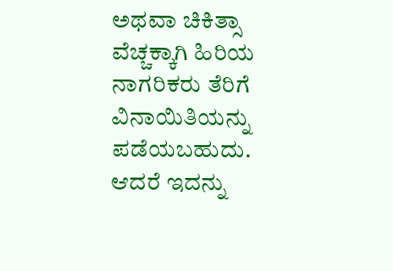ಅಥವಾ ಚಿಕಿತ್ಸಾ ವೆಚ್ಚಕ್ಕಾಗಿ ಹಿರಿಯ ನಾಗರಿಕರು ತೆರಿಗೆ ವಿನಾಯಿತಿಯನ್ನು ಪಡೆಯಬಹುದು. ಆದರೆ ಇದನ್ನು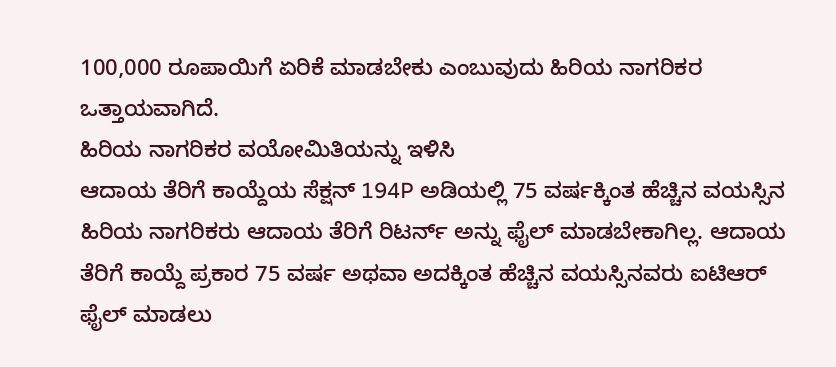100,000 ರೂಪಾಯಿಗೆ ಏರಿಕೆ ಮಾಡಬೇಕು ಎಂಬುವುದು ಹಿರಿಯ ನಾಗರಿಕರ ಒತ್ತಾಯವಾಗಿದೆ.
ಹಿರಿಯ ನಾಗರಿಕರ ವಯೋಮಿತಿಯನ್ನು ಇಳಿಸಿ
ಆದಾಯ ತೆರಿಗೆ ಕಾಯ್ದೆಯ ಸೆಕ್ಷನ್ 194P ಅಡಿಯಲ್ಲಿ 75 ವರ್ಷಕ್ಕಿಂತ ಹೆಚ್ಚಿನ ವಯಸ್ಸಿನ ಹಿರಿಯ ನಾಗರಿಕರು ಆದಾಯ ತೆರಿಗೆ ರಿಟರ್ನ್ ಅನ್ನು ಫೈಲ್ ಮಾಡಬೇಕಾಗಿಲ್ಲ. ಆದಾಯ ತೆರಿಗೆ ಕಾಯ್ದೆ ಪ್ರಕಾರ 75 ವರ್ಷ ಅಥವಾ ಅದಕ್ಕಿಂತ ಹೆಚ್ಚಿನ ವಯಸ್ಸಿನವರು ಐಟಿಆರ್ ಫೈಲ್ ಮಾಡಲು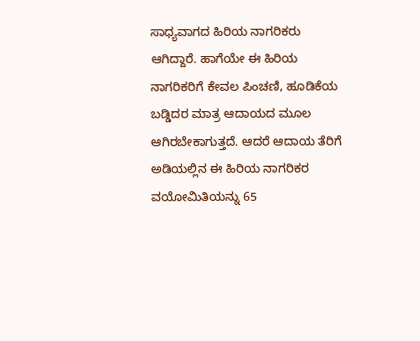ಸಾಧ್ಯವಾಗದ ಹಿರಿಯ ನಾಗರಿಕರು ಆಗಿದ್ದಾರೆ. ಹಾಗೆಯೇ ಈ ಹಿರಿಯ ನಾಗರಿಕರಿಗೆ ಕೇವಲ ಪಿಂಚಣಿ, ಹೂಡಿಕೆಯ ಬಡ್ಡಿದರ ಮಾತ್ರ ಆದಾಯದ ಮೂಲ ಆಗಿರಬೇಕಾಗುತ್ತದೆ. ಆದರೆ ಆದಾಯ ತೆರಿಗೆ ಅಡಿಯಲ್ಲಿನ ಈ ಹಿರಿಯ ನಾಗರಿಕರ ವಯೋಮಿತಿಯನ್ನು 65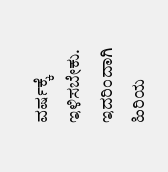ವರ್ಷಕ್ಕೆ ಇಳಿಸಬೇಕು. ಇದರಿಂದಾಗಿ ಹಿರಿಯ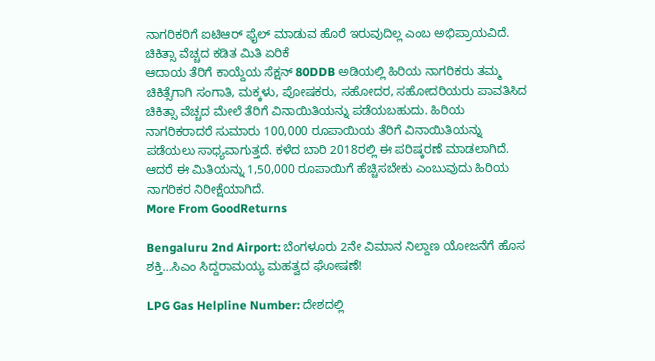ನಾಗರಿಕರಿಗೆ ಐಟಿಆರ್ ಫೈಲ್ ಮಾಡುವ ಹೊರೆ ಇರುವುದಿಲ್ಲ ಎಂಬ ಅಭಿಪ್ರಾಯವಿದೆ.
ಚಿಕಿತ್ಸಾ ವೆಚ್ಚದ ಕಡಿತ ಮಿತಿ ಏರಿಕೆ
ಆದಾಯ ತೆರಿಗೆ ಕಾಯ್ದೆಯ ಸೆಕ್ಷನ್ 80DDB ಅಡಿಯಲ್ಲಿ ಹಿರಿಯ ನಾಗರಿಕರು ತಮ್ಮ ಚಿಕಿತ್ಸೆಗಾಗಿ ಸಂಗಾತಿ, ಮಕ್ಕಳು, ಪೋಷಕರು, ಸಹೋದರ, ಸಹೋದರಿಯರು ಪಾವತಿಸಿದ ಚಿಕಿತ್ಸಾ ವೆಚ್ಚದ ಮೇಲೆ ತೆರಿಗೆ ವಿನಾಯಿತಿಯನ್ನು ಪಡೆಯಬಹುದು. ಹಿರಿಯ ನಾಗರಿಕರಾದರೆ ಸುಮಾರು 100,000 ರೂಪಾಯಿಯ ತೆರಿಗೆ ವಿನಾಯಿತಿಯನ್ನು ಪಡೆಯಲು ಸಾಧ್ಯವಾಗುತ್ತದೆ. ಕಳೆದ ಬಾರಿ 2018ರಲ್ಲಿ ಈ ಪರಿಷ್ಕರಣೆ ಮಾಡಲಾಗಿದೆ. ಆದರೆ ಈ ಮಿತಿಯನ್ನು 1,50,000 ರೂಪಾಯಿಗೆ ಹೆಚ್ಚಿಸಬೇಕು ಎಂಬುವುದು ಹಿರಿಯ ನಾಗರಿಕರ ನಿರೀಕ್ಷೆಯಾಗಿದೆ.
More From GoodReturns

Bengaluru 2nd Airport: ಬೆಂಗಳೂರು 2ನೇ ವಿಮಾನ ನಿಲ್ದಾಣ ಯೋಜನೆಗೆ ಹೊಸ ಶಕ್ತಿ…ಸಿಎಂ ಸಿದ್ದರಾಮಯ್ಯ ಮಹತ್ವದ ಘೋಷಣೆ!

LPG Gas Helpline Number: ದೇಶದಲ್ಲಿ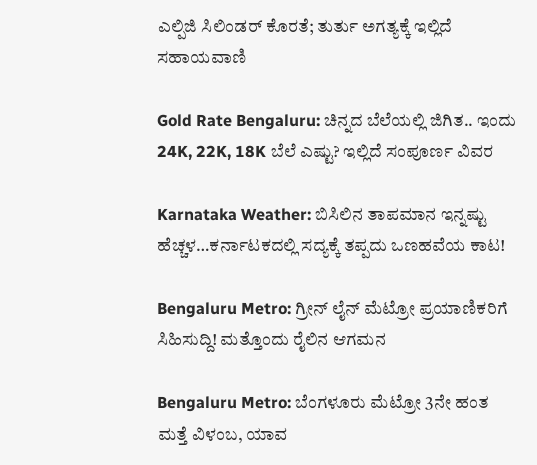ಎಲ್ಪಿಜಿ ಸಿಲಿಂಡರ್ ಕೊರತೆ; ತುರ್ತು ಅಗತ್ಯಕ್ಕೆ ಇಲ್ಲಿದೆ ಸಹಾಯವಾಣಿ

Gold Rate Bengaluru: ಚಿನ್ನದ ಬೆಲೆಯಲ್ಲಿ ಜಿಗಿತ.. ಇಂದು 24K, 22K, 18K ಬೆಲೆ ಎಷ್ಟು? ಇಲ್ಲಿದೆ ಸಂಪೂರ್ಣ ವಿವರ

Karnataka Weather: ಬಿಸಿಲಿನ ತಾಪಮಾನ ಇನ್ನಷ್ಟು ಹೆಚ್ಚಳ…ಕರ್ನಾಟಕದಲ್ಲಿ ಸದ್ಯಕ್ಕೆ ತಪ್ಪದು ಒಣಹವೆಯ ಕಾಟ!

Bengaluru Metro: ಗ್ರೀನ್ ಲೈನ್ ಮೆಟ್ರೋ ಪ್ರಯಾಣಿಕರಿಗೆ ಸಿಹಿಸುದ್ದಿ! ಮತ್ತೊಂದು ರೈಲಿನ ಆಗಮನ

Bengaluru Metro: ಬೆಂಗಳೂರು ಮೆಟ್ರೋ 3ನೇ ಹಂತ ಮತ್ತೆ ವಿಳಂಬ, ಯಾವ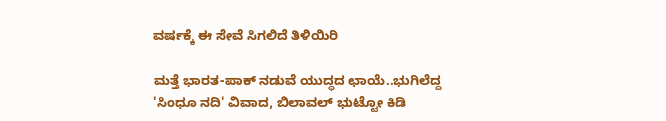ವರ್ಷಕ್ಕೆ ಈ ಸೇವೆ ಸಿಗಲಿದೆ ತಿಳಿಯಿರಿ

ಮತ್ತೆ ಭಾರತ-ಪಾಕ್ ನಡುವೆ ಯುದ್ಧದ ಛಾಯೆ..ಭುಗಿಲೆದ್ದ 'ಸಿಂಧೂ ನದಿ' ವಿವಾದ, ಬಿಲಾವಲ್ ಭುಟ್ಟೋ ಕಿಡಿ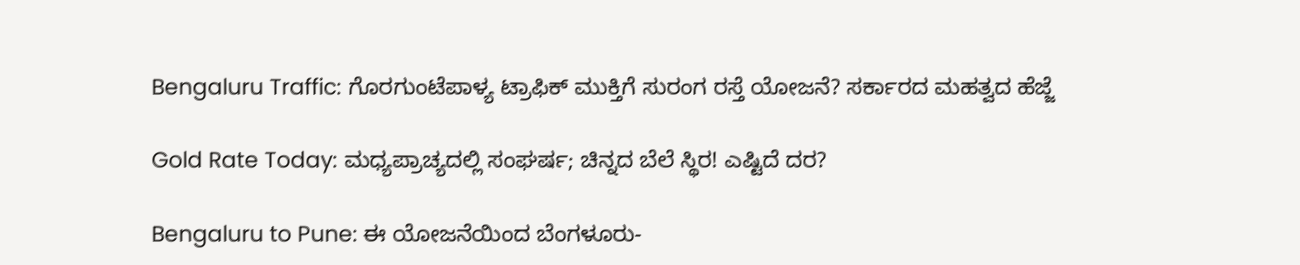Bengaluru Traffic: ಗೊರಗುಂಟೆಪಾಳ್ಯ ಟ್ರಾಫಿಕ್ ಮುಕ್ತಿಗೆ ಸುರಂಗ ರಸ್ತೆ ಯೋಜನೆ? ಸರ್ಕಾರದ ಮಹತ್ವದ ಹೆಜ್ಜೆ

Gold Rate Today: ಮಧ್ಯಪ್ರಾಚ್ಯದಲ್ಲಿ ಸಂಘರ್ಷ; ಚಿನ್ನದ ಬೆಲೆ ಸ್ಥಿರ! ಎಷ್ಟಿದೆ ದರ?

Bengaluru to Pune: ಈ ಯೋಜನೆಯಿಂದ ಬೆಂಗಳೂರು-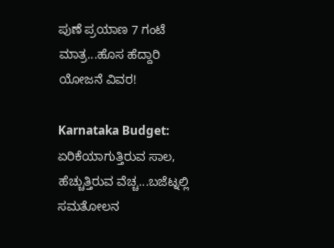ಪುಣೆ ಪ್ರಯಾಣ 7 ಗಂಟೆ ಮಾತ್ರ...ಹೊಸ ಹೆದ್ದಾರಿ ಯೋಜನೆ ವಿವರ!

Karnataka Budget: ಏರಿಕೆಯಾಗುತ್ತಿರುವ ಸಾಲ, ಹೆಚ್ಚುತ್ತಿರುವ ವೆಚ್ಚ...ಬಜೆಟ್ನಲ್ಲಿ ಸಮತೋಲನ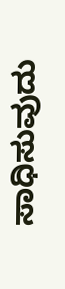ಸಾಧಿಸುವುದು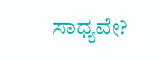ಸಾಧ್ಯವೇ?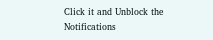Click it and Unblock the Notifications